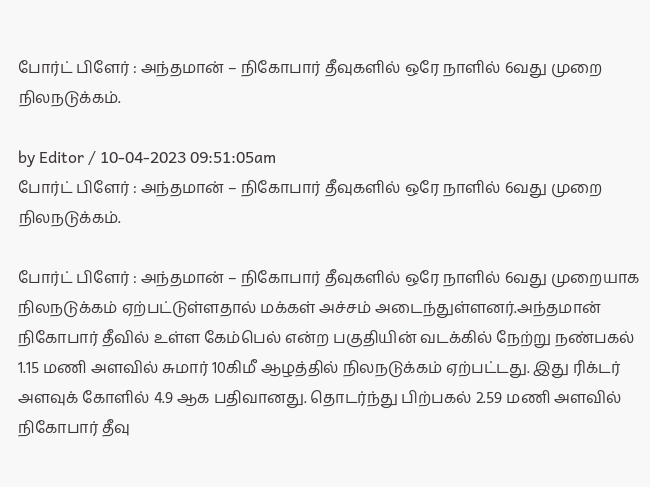போர்ட் பிளேர் : அந்தமான் – நிகோபார் தீவுகளில் ஒரே நாளில் 6வது முறை நிலநடுக்கம்.

by Editor / 10-04-2023 09:51:05am
போர்ட் பிளேர் : அந்தமான் – நிகோபார் தீவுகளில் ஒரே நாளில் 6வது முறை நிலநடுக்கம்.

போர்ட் பிளேர் : அந்தமான் – நிகோபார் தீவுகளில் ஒரே நாளில் 6வது முறையாக நிலநடுக்கம் ஏற்பட்டுள்ளதால் மக்கள் அச்சம் அடைந்துள்ளனர்.அந்தமான் நிகோபார் தீவில் உள்ள கேம்பெல் என்ற பகுதியின் வடக்கில் நேற்று நண்பகல் 1.15 மணி அளவில் சுமார் 10கிமீ ஆழத்தில் நிலநடுக்கம் ஏற்பட்டது. இது ரிக்டர் அளவுக் கோளில் 4.9 ஆக பதிவானது. தொடர்ந்து பிற்பகல் 2.59 மணி அளவில் நிகோபார் தீவு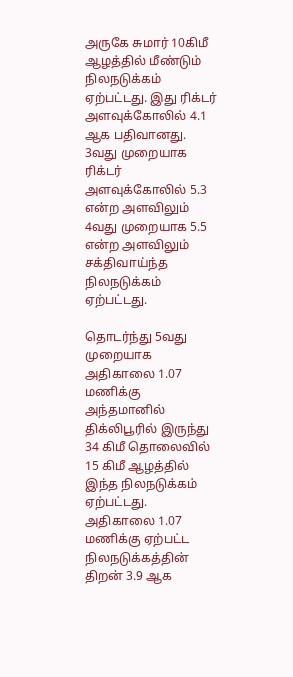அருகே சுமார் 10கிமீ ஆழத்தில் மீண்டும் நிலநடுக்கம் ஏற்பட்டது. இது ரிக்டர் அளவுக்கோலில் 4.1 ஆக பதிவானது. 3வது முறையாக ரிக்டர் அளவுக்கோலில் 5.3 என்ற அளவிலும் 4வது முறையாக 5.5 என்ற அளவிலும் சக்திவாய்ந்த நிலநடுக்கம் ஏற்பட்டது.

தொடர்ந்து 5வது முறையாக அதிகாலை 1.07 மணிக்கு அந்தமானில் திக்லிபூரில் இருந்து 34 கிமீ தொலைவில் 15 கிமீ ஆழத்தில் இந்த நிலநடுக்கம் ஏற்பட்டது. அதிகாலை 1.07 மணிக்கு ஏற்பட்ட நிலநடுக்கத்தின் திறன் 3.9 ஆக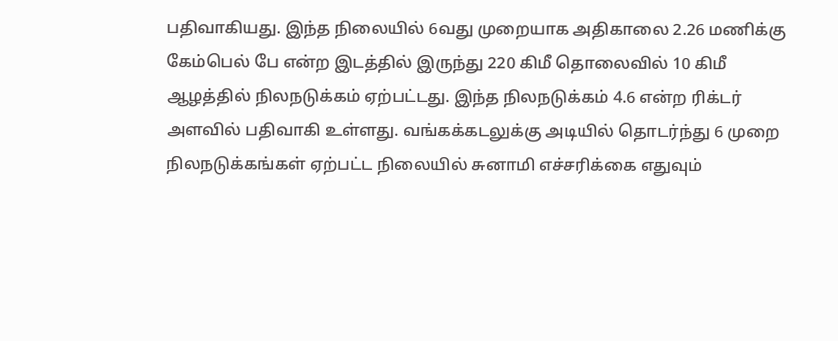பதிவாகியது. இந்த நிலையில் 6வது முறையாக அதிகாலை 2.26 மணிக்கு கேம்பெல் பே என்ற இடத்தில் இருந்து 220 கிமீ தொலைவில் 10 கிமீ ஆழத்தில் நிலநடுக்கம் ஏற்பட்டது. இந்த நிலநடுக்கம் 4.6 என்ற ரிக்டர் அளவில் பதிவாகி உள்ளது. வங்கக்கடலுக்கு அடியில் தொடர்ந்து 6 முறை நிலநடுக்கங்கள் ஏற்பட்ட நிலையில் சுனாமி எச்சரிக்கை எதுவும்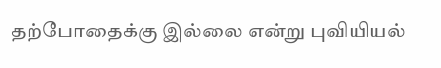தற்போதைக்கு இல்லை என்று புவியியல்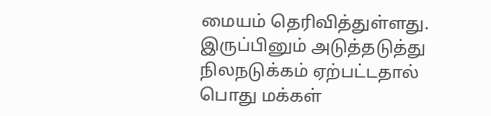மையம் தெரிவித்துள்ளது. இருப்பினும் அடுத்தடுத்து நிலநடுக்கம் ஏற்பட்டதால் பொது மக்கள்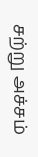சற்று அச்சம்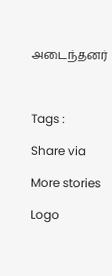அடைந்தனர்



Tags :

Share via

More stories

Logo